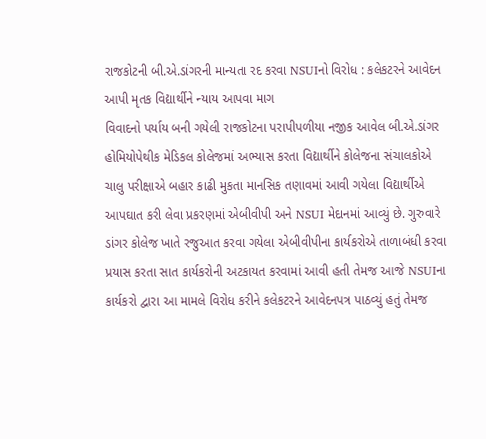રાજકોટની બી.એ.ડાંગરની માન્યતા રદ કરવા NSUIનો વિરોધ : કલેકટરને આવેદન આપી મૃતક વિદ્યાર્થીને ન્યાય આપવા માગ
વિવાદનો પર્યાય બની ગયેલી રાજકોટના પરાપીપળીયા નજીક આવેલ બી.એ.ડાંગર હોમિયોપેથીક મેડિકલ કોલેજમાં અભ્યાસ કરતા વિદ્યાર્થીને કોલેજના સંચાલકોએ ચાલુ પરીક્ષાએ બહાર કાઢી મુકતા માનસિક તણાવમાં આવી ગયેલા વિદ્યાર્થીએ આપઘાત કરી લેવા પ્રકરણમાં એબીવીપી અને NSUI મેદાનમાં આવ્યું છે. ગુરુવારે ડાંગર કોલેજ ખાતે રજુઆત કરવા ગયેલા એબીવીપીના કાર્યકરોએ તાળાબંધી કરવા પ્રયાસ કરતા સાત કાર્યકરોની અટકાયત કરવામાં આવી હતી તેમજ આજે NSUIના કાર્યકરો દ્વારા આ મામલે વિરોધ કરીને કલેકટરને આવેદનપત્ર પાઠવ્યું હતું તેમજ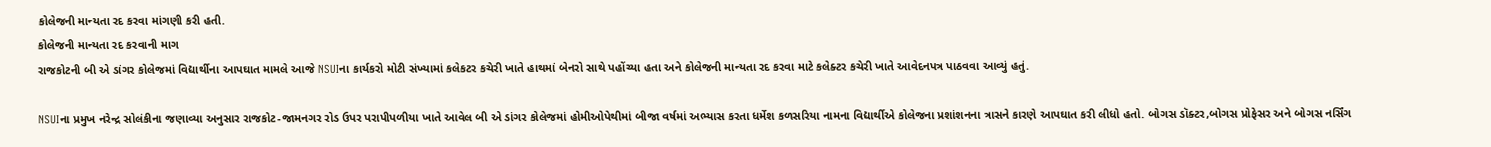કોલેજની માન્યતા રદ કરવા માંગણી કરી હતી.
કોલેજની માન્યતા રદ કરવાની માગ
રાજકોટની બી એ ડાંગર કોલેજમાં વિદ્યાર્થીના આપઘાત મામલે આજે NSUIના કાર્યકરો મોટી સંખ્યામાં કલેકટર કચેરી ખાતે હાથમાં બેનરો સાથે પહોંચ્યા હતા અને કોલેજની માન્યતા રદ કરવા માટે કલેક્ટર કચેરી ખાતે આવેદનપત્ર પાઠવવા આવ્યું હતું.

NSUIના પ્રમુખ નરેન્દ્ર સોલંકીના જણાવ્યા અનુસાર રાજકોટ-જામનગર રોડ ઉપર પરાપીપળીયા ખાતે આવેલ બી એ ડાંગર કોલેજમાં હોમીઓપેથીમાં બીજા વર્ષમાં અભ્યાસ કરતા ધર્મેશ કળસરિયા નામના વિદ્યાર્થીએ કોલેજના પ્રશાંશનના ત્રાસને કારણે આપઘાત કરી લીધો હતો. બોગસ ડૉક્ટર,બોગસ પ્રોફેસર અને બોગસ નર્સિંગ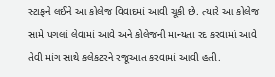સ્ટાફને લઈને આ કોલેજ વિવાદમાં આવી ચૂકી છે. ત્યારે આ કોલેજ સામે પગલાં લેવામાં આવે અને કોલેજની માન્યતા રદ કરવામાં આવે તેવી માંગ સાથે કલેકટરને રજૂઆત કરવામાં આવી હતી.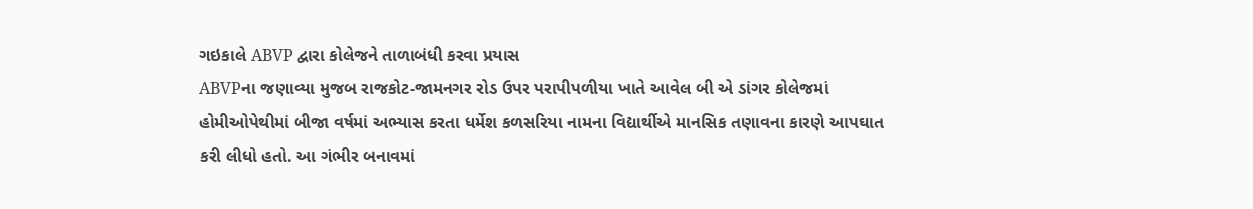ગઇકાલે ABVP દ્વારા કોલેજને તાળાબંધી કરવા પ્રયાસ
ABVPના જણાવ્યા મુજબ રાજકોટ-જામનગર રોડ ઉપર પરાપીપળીયા ખાતે આવેલ બી એ ડાંગર કોલેજમાં હોમીઓપેથીમાં બીજા વર્ષમાં અભ્યાસ કરતા ધર્મેશ કળસરિયા નામના વિદ્યાર્થીએ માનસિક તણાવના કારણે આપઘાત કરી લીધો હતો. આ ગંભીર બનાવમાં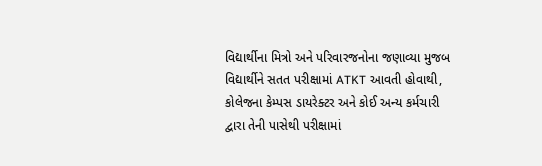વિદ્યાર્થીના મિત્રો અને પરિવારજનોના જણાવ્યા મુજબ વિદ્યાર્થીને સતત પરીક્ષામાં ATKT આવતી હોવાથી, કોલેજના કેમ્પસ ડાયરેક્ટર અને કોઈ અન્ય કર્મચારી દ્વારા તેની પાસેથી પરીક્ષામાં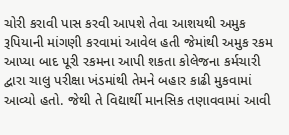ચોરી કરાવી પાસ કરવી આપશે તેવા આશયથી અમુક રૂપિયાની માંગણી કરવામાં આવેલ હતી જેમાંથી અમુક રકમ આપ્યા બાદ પૂરી રકમના આપી શકતા કોલેજના કર્મચારી દ્વારા ચાલુ પરીક્ષા ખંડમાંથી તેમને બહાર કાઢી મુકવામાં આવ્યો હતો. જેથી તે વિદ્યાર્થી માનસિક તણાવવામાં આવી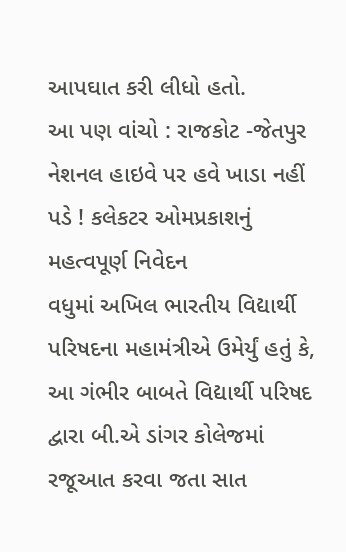આપઘાત કરી લીધો હતો.
આ પણ વાંચો : રાજકોટ -જેતપુર નેશનલ હાઇવે પર હવે ખાડા નહીં પડે ! કલેકટર ઓમપ્રકાશનું મહત્વપૂર્ણ નિવેદન
વધુમાં અખિલ ભારતીય વિદ્યાર્થી પરિષદના મહામંત્રીએ ઉમેર્યું હતું કે, આ ગંભીર બાબતે વિદ્યાર્થી પરિષદ દ્વારા બી.એ ડાંગર કોલેજમાં રજૂઆત કરવા જતા સાત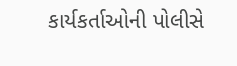કાર્યકર્તાઓની પોલીસે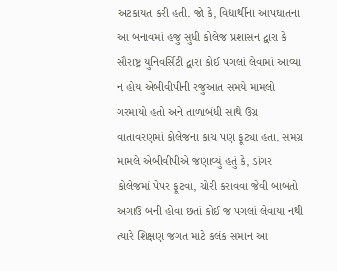અટકાયત કરી હતી. જો કે, વિદ્યાર્થીના આપઘાતના આ બનાવમાં હજુ સુધી કોલેજ પ્રશાસન દ્વારા કે સૌરાષ્ટ્ર યુનિવર્સિટી દ્વારા કોઈ પગલાં લેવામાં આવ્યા ન હોય એબીવીપીની રજુઆત સમયે મામલો ગરમાયો હતો અને તાળાબંધી સાથે ઉગ્ર વાતાવરણમાં કોલેજના કાચ પણ ફૂટ્યા હતા. સમગ્ર મામલે એબીવીપીએ જણાવ્યું હતું કે, ડાંગર કોલેજમાં પેપર ફૂટવા, ચોરી કરાવવા જેવી બાબતો અગાઉ બની હોવા છતાં કોઈ જ પગલાં લેવાયા નથી ત્યારે શિક્ષણ જગત માટે કલંક સમાન આ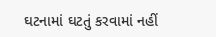ઘટનામાં ઘટતું કરવામાં નહીં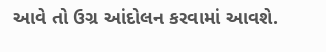આવે તો ઉગ્ર આંદોલન કરવામાં આવશે.